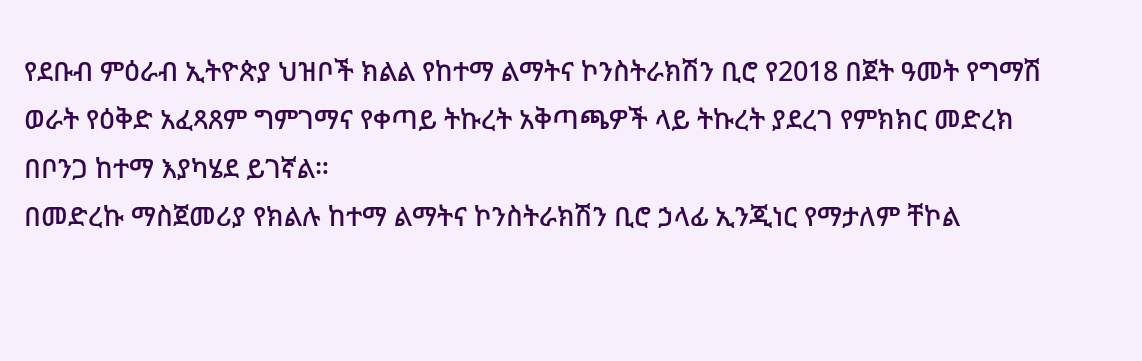የደቡብ ምዕራብ ኢትዮጵያ ህዝቦች ክልል የከተማ ልማትና ኮንስትራክሽን ቢሮ የ2018 በጀት ዓመት የግማሽ ወራት የዕቅድ አፈጻጸም ግምገማና የቀጣይ ትኩረት አቅጣጫዎች ላይ ትኩረት ያደረገ የምክክር መድረክ በቦንጋ ከተማ እያካሄደ ይገኛል።
በመድረኩ ማስጀመሪያ የክልሉ ከተማ ልማትና ኮንስትራክሽን ቢሮ ኃላፊ ኢንጂነር የማታለም ቸኮል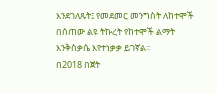እንደገለጹት፤ የመደመር መንግስት ለከተሞች በሰጠው ልዩ ትኩረት የከተሞች ልማት እንቅስቃሴ እየተነቃቃ ይገኛል።
በ2018 በጀት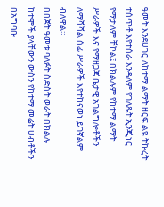ዓመት እንደሀገር ለከተማ ልማት ዘርፍ ልዩ ትኩረት ተሰጥቶ እየተሰራ እንዳለም የገለጹት ኢንጂነር የማታለም ቸኮል፤ በክልሉም የከተማ ልማት ሥራዎች እና የማዘጋጃ ቤታዊ አገልግሎቶችን ለማሻሻል ሰፊ ሥራዎች እየተከናወነ ይገኛልም ብለዋል።
በበጀት ዓመቱ ባለፉት ስድስት ወራት በክልሉ ከተሞች ያላቸውን ውስን የከተማ መሬት ሀብቶችን በአግባቡ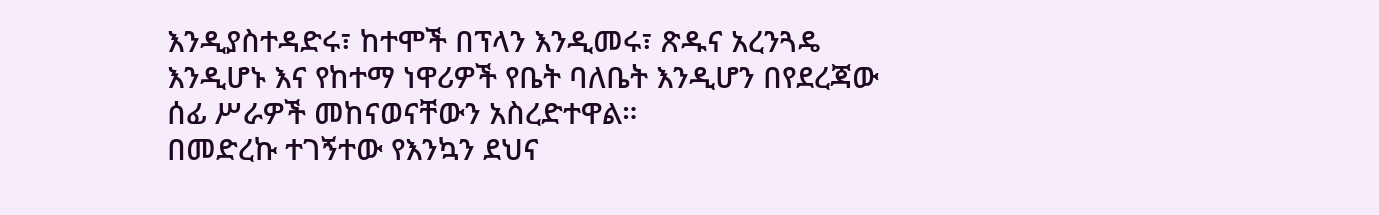እንዲያስተዳድሩ፣ ከተሞች በፕላን እንዲመሩ፣ ጽዱና አረንጓዴ እንዲሆኑ እና የከተማ ነዋሪዎች የቤት ባለቤት እንዲሆን በየደረጃው ሰፊ ሥራዎች መከናወናቸውን አስረድተዋል።
በመድረኩ ተገኝተው የእንኳን ደህና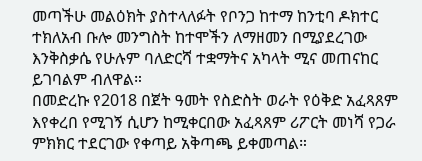መጣችሁ መልዕክት ያስተላለፉት የቦንጋ ከተማ ከንቲባ ዶክተር ተክለአብ ቡሎ መንግስት ከተሞችን ለማዘመን በሚያደረገው እንቅስቃሴ የሁሉም ባለድርሻ ተቋማትና አካላት ሚና መጠናከር ይገባልም ብለዋል።
በመድረኩ የ2018 በጀት ዓመት የስድስት ወራት የዕቅድ አፈጻጸም እየቀረበ የሚገኝ ሲሆን ከሚቀርበው አፈጻጸም ሪፖርት መነሻ የጋራ ምክክር ተደርገው የቀጣይ አቅጣጫ ይቀመጣል።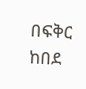በፍቅር ከበደ